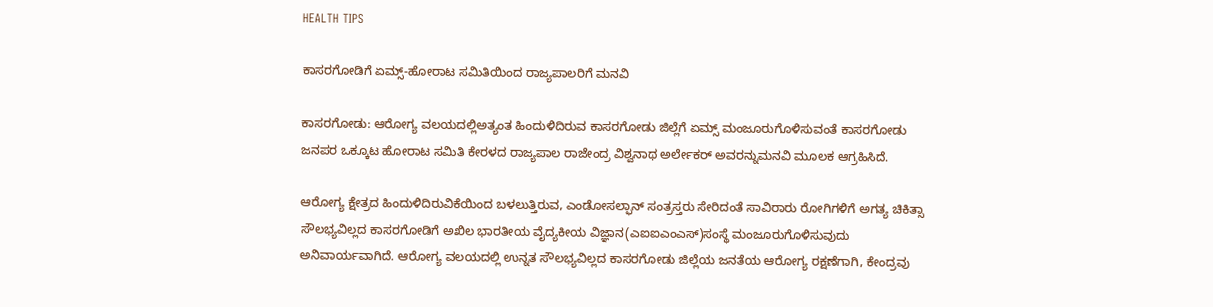HEALTH TIPS

ಕಾಸರಗೋಡಿಗೆ ಏಮ್ಸ್-ಹೋರಾಟ ಸಮಿತಿಯಿಂದ ರಾಜ್ಯಪಾಲರಿಗೆ ಮನವಿ

ಕಾಸರಗೋಡು: ಆರೋಗ್ಯ ವಲಯದಲ್ಲಿಅತ್ಯಂತ ಹಿಂದುಳಿದಿರುವ ಕಾಸರಗೋಡು ಜಿಲ್ಲೆಗೆ ಏಮ್ಸ್ ಮಂಜೂರುಗೊಳಿಸುವಂತೆ ಕಾಸರಗೋಡು ಜನಪರ ಒಕ್ಕೂಟ ಹೋರಾಟ ಸಮಿತಿ ಕೇರಳದ ರಾಜ್ಯಪಾಲ ರಾಜೇಂದ್ರ ವಿಶ್ವನಾಥ ಅರ್ಲೇಕರ್ ಅವರನ್ನುಮನವಿ ಮೂಲಕ ಆಗ್ರಹಿಸಿದೆ.

ಆರೋಗ್ಯ ಕ್ಷೇತ್ರದ ಹಿಂದುಳಿದಿರುವಿಕೆಯಿಂದ ಬಳಲುತ್ತಿರುವ, ಎಂಡೋಸಲ್ಫಾನ್ ಸಂತ್ರಸ್ತರು ಸೇರಿದಂತೆ ಸಾವಿರಾರು ರೋಗಿಗಳಿಗೆ ಅಗತ್ಯ ಚಿಕಿತ್ಸಾ ಸೌಲಭ್ಯವಿಲ್ಲದ ಕಾಸರಗೋಡಿಗೆ ಅಖಿಲ ಭಾರತೀಯ ವೈದ್ಯಕೀಯ ವಿಜ್ಞಾನ(ಎಐಐಎಂಎಸ್)ಸಂಸ್ಥೆ ಮಂಜೂರುಗೊಳಿಸುವುದು ಅನಿವಾರ್ಯವಾಗಿದೆ. ಆರೋಗ್ಯ ವಲಯದಲ್ಲಿ ಉನ್ನತ ಸೌಲಭ್ಯವಿಲ್ಲದ ಕಾಸರಗೋಡು ಜಿಲ್ಲೆಯ ಜನತೆಯ ಆರೋಗ್ಯ ರಕ್ಷಣೆಗಾಗಿ, ಕೇಂದ್ರವು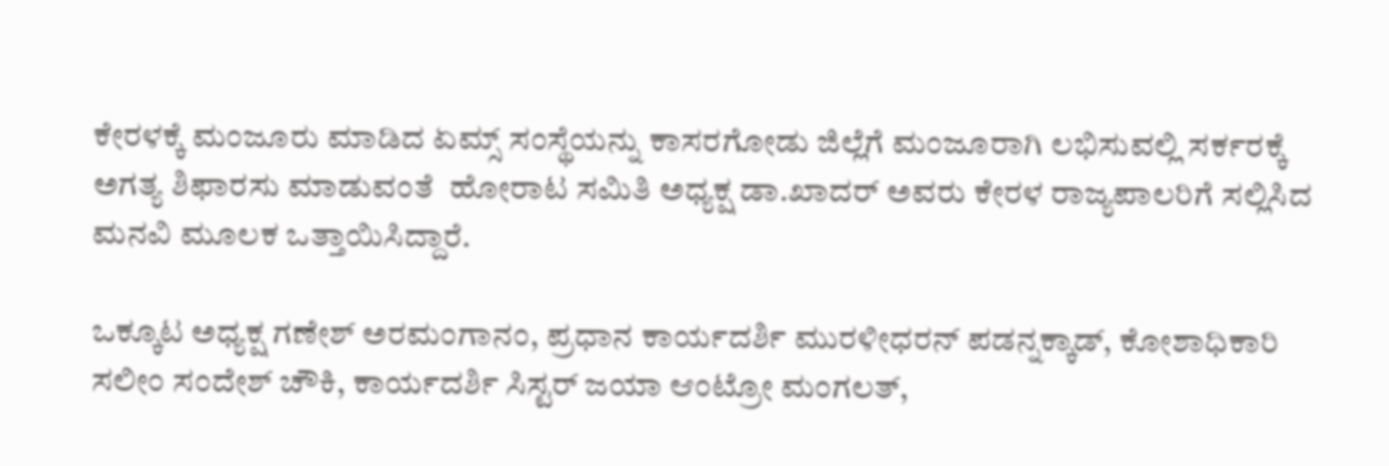ಕೇರಳಕ್ಕೆ ಮಂಜೂರು ಮಾಡಿದ ಏಮ್ಸ್ ಸಂಸ್ಥೆಯನ್ನು ಕಾಸರಗೋಡು ಜಿಲ್ಲೆಗೆ ಮಂಜೂರಾಗಿ ಲಭಿಸುವಲ್ಲಿ ಸರ್ಕರಕ್ಕೆ ಅಗತ್ಯ ಶಿಫಾರಸು ಮಾಡುವಂತೆ  ಹೋರಾಟ ಸಮಿತಿ ಅಧ್ಯಕ್ಷ ಡಾ.ಖಾದರ್ ಅವರು ಕೇರಳ ರಾಜ್ಯಪಾಲರಿಗೆ ಸಲ್ಲಿಸಿದ ಮನವಿ ಮೂಲಕ ಒತ್ತಾಯಿಸಿದ್ದಾರೆ.

ಒಕ್ಕೂಟ ಅಧ್ಯಕ್ಷ ಗಣೇಶ್ ಅರಮಂಗಾನಂ, ಪ್ರಧಾನ ಕಾರ್ಯದರ್ಶಿ ಮುರಳೀಧರನ್ ಪಡನ್ನಕ್ಕಾಡ್, ಕೋಶಾಧಿಕಾರಿ ಸಲೀಂ ಸಂದೇಶ್ ಚೌಕಿ, ಕಾರ್ಯದರ್ಶಿ ಸಿಸ್ಟರ್ ಜಯಾ ಆಂಟ್ರೋ ಮಂಗಲತ್,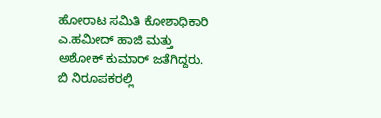ಹೋರಾಟ ಸಮಿತಿ ಕೋಶಾಧಿಕಾರಿ ಎ.ಹಮೀದ್ ಹಾಜಿ ಮತ್ತು ಅಶೋಕ್ ಕುಮಾರ್ ಜತೆಗಿದ್ದರು. ಬಿ ನಿರೂಪಕರಲ್ಲಿ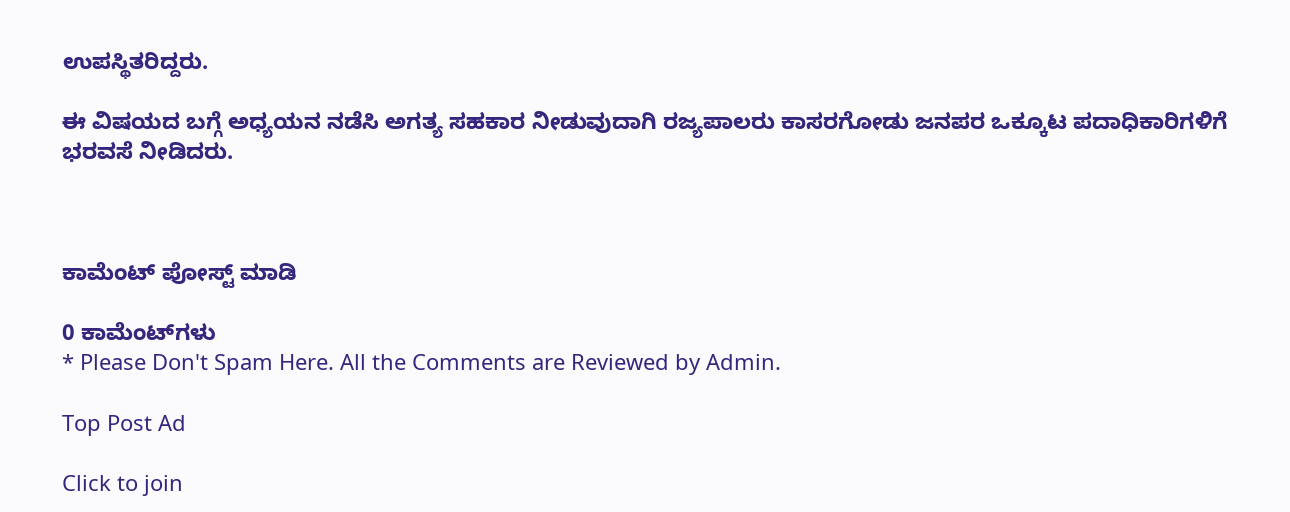ಉಪಸ್ಥಿತರಿದ್ದರು.

ಈ ವಿಷಯದ ಬಗ್ಗೆ ಅಧ್ಯಯನ ನಡೆಸಿ ಅಗತ್ಯ ಸಹಕಾರ ನೀಡುವುದಾಗಿ ರಜ್ಯಪಾಲರು ಕಾಸರಗೋಡು ಜನಪರ ಒಕ್ಕೂಟ ಪದಾಧಿಕಾರಿಗಳಿಗೆ ಭರವಸೆ ನೀಡಿದರು.



ಕಾಮೆಂಟ್‌‌ ಪೋಸ್ಟ್‌ ಮಾಡಿ

0 ಕಾಮೆಂಟ್‌ಗಳು
* Please Don't Spam Here. All the Comments are Reviewed by Admin.

Top Post Ad

Click to join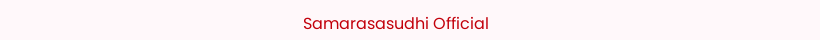Samarasasudhi Official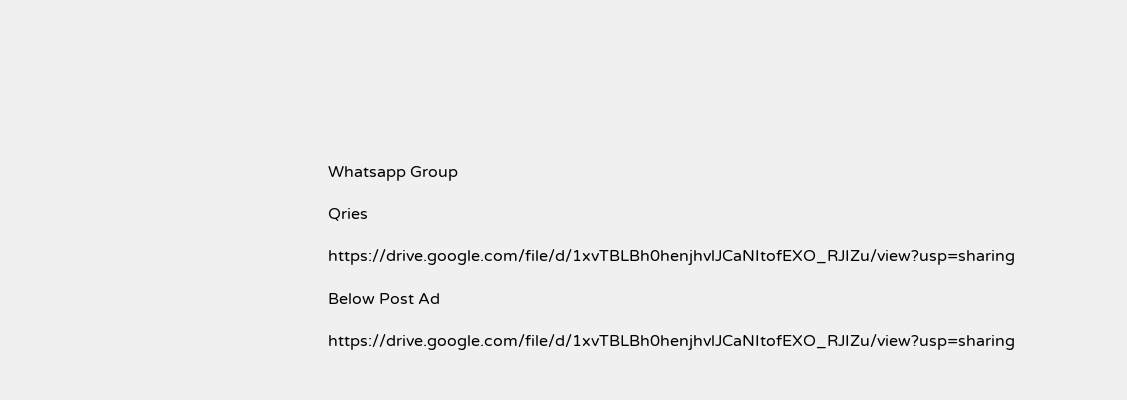Whatsapp Group

Qries

https://drive.google.com/file/d/1xvTBLBh0henjhvlJCaNItofEXO_RJIZu/view?usp=sharing

Below Post Ad

https://drive.google.com/file/d/1xvTBLBh0henjhvlJCaNItofEXO_RJIZu/view?usp=sharing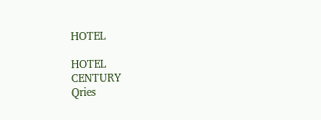HOTEL

HOTEL
CENTURY
Qries